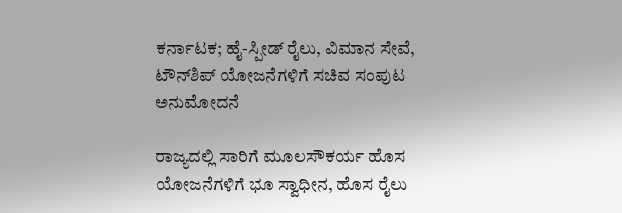ಕರ್ನಾಟಕ; ಹೈ-ಸ್ಪೀಡ್ ರೈಲು, ವಿಮಾನ ಸೇವೆ, ಟೌನ್‌ಶಿಪ್ ಯೋಜನೆಗಳಿಗೆ ಸಚಿವ ಸಂಪುಟ ಅನುಮೋದನೆ

ರಾಜ್ಯದಲ್ಲಿ ಸಾರಿಗೆ ಮೂಲಸೌಕರ್ಯ ಹೊಸ ಯೋಜನೆಗಳಿಗೆ ಭೂ ಸ್ವಾಧೀನ, ಹೊಸ ರೈಲು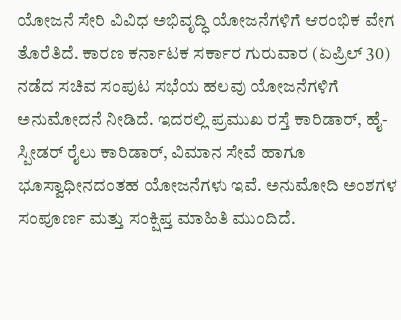ಯೋಜನೆ ಸೇರಿ ವಿವಿಧ ಅಭಿವೃದ್ಧಿ ಯೋಜನೆಗಳಿಗೆ ಆರಂಭಿಕ ವೇಗ ತೊರೆತಿದೆ. ಕಾರಣ ಕರ್ನಾಟಕ ಸರ್ಕಾರ ಗುರುವಾರ (ಏಪ್ರಿಲ್ 30) ನಡೆದ ಸಚಿವ ಸಂಪುಟ ಸಭೆಯ ಹಲವು ಯೋಜನೆಗಳಿಗೆ ಅನುಮೋದನೆ ನೀಡಿದೆ. ಇದರಲ್ಲಿ ಪ್ರಮುಖ ರಸ್ತೆ ಕಾರಿಡಾರ್, ಹೈ-ಸ್ಪೀಡರ್ ರೈಲು ಕಾರಿಡಾರ್, ವಿಮಾನ ಸೇವೆ ಹಾಗೂ ಭೂಸ್ವಾಧೀನದಂತಹ ಯೋಜನೆಗಳು ಇವೆ. ಅನುಮೋದಿ ಅಂಶಗಳ ಸಂಪೂರ್ಣ ಮತ್ತು ಸಂಕ್ಷಿಪ್ತ ಮಾಹಿತಿ ಮುಂದಿದೆ.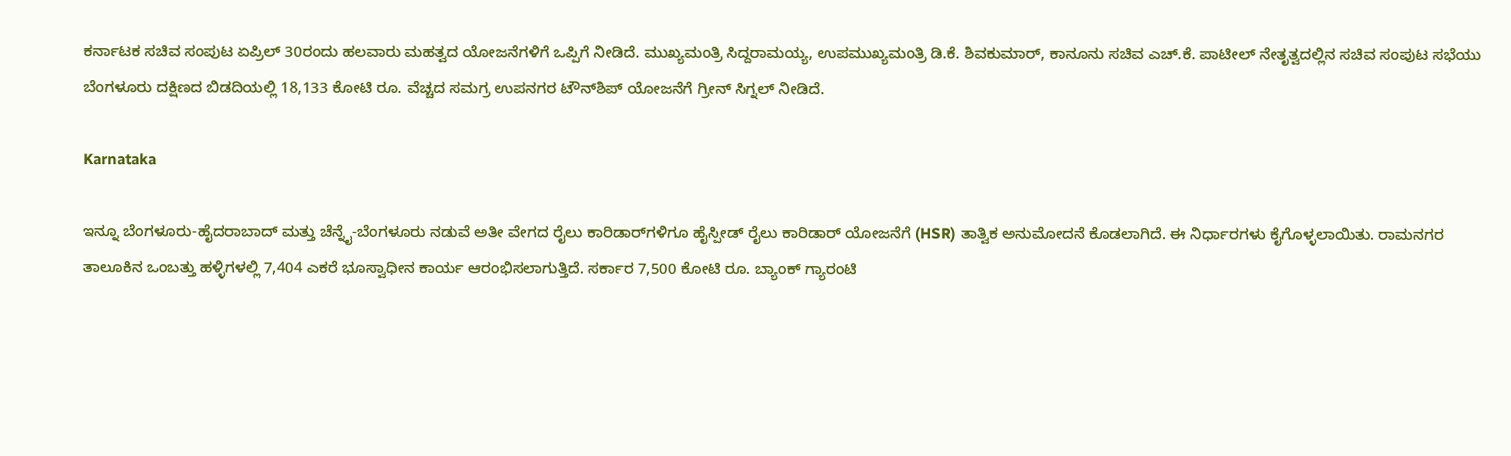ಕರ್ನಾಟಕ ಸಚಿವ ಸಂಪುಟ ಏಪ್ರಿಲ್ 30ರಂದು ಹಲವಾರು ಮಹತ್ವದ ಯೋಜನೆಗಳಿಗೆ ಒಪ್ಪಿಗೆ ನೀಡಿದೆ. ಮುಖ್ಯಮಂತ್ರಿ ಸಿದ್ದರಾಮಯ್ಯ, ಉಪಮುಖ್ಯಮಂತ್ರಿ ಡಿ.ಕೆ. ಶಿವಕುಮಾರ್, ಕಾನೂನು ಸಚಿವ ಎಚ್.ಕೆ. ಪಾಟೀಲ್ ನೇತೃತ್ವದಲ್ಲಿನ ಸಚಿವ ಸಂಪುಟ ಸಭೆಯು ಬೆಂಗಳೂರು ದಕ್ಷಿಣದ ಬಿಡದಿಯಲ್ಲಿ 18,133 ಕೋಟಿ ರೂ. ವೆಚ್ಚದ ಸಮಗ್ರ ಉಪನಗರ ಟೌನ್‌ಶಿಪ್ ಯೋಜನೆಗೆ ಗ್ರೀನ್ ಸಿಗ್ನಲ್ ನೀಡಿದೆ.

Karnataka

ಇನ್ನೂ ಬೆಂಗಳೂರು-ಹೈದರಾಬಾದ್ ಮತ್ತು ಚೆನ್ನೈ-ಬೆಂಗಳೂರು ನಡುವೆ ಅತೀ ವೇಗದ ರೈಲು ಕಾರಿಡಾರ್‌ಗಳಿಗೂ ಹೈಸ್ಪೀಡ್ ರೈಲು ಕಾರಿಡಾರ್‍‌ ಯೋಜನೆಗೆ (HSR) ತಾತ್ವಿಕ ಅನುಮೋದನೆ ಕೊಡಲಾಗಿದೆ. ಈ ನಿರ್ಧಾರಗಳು ಕೈಗೊಳ್ಳಲಾಯಿತು. ರಾಮನಗರ ತಾಲೂಕಿನ ಒಂಬತ್ತು ಹಳ್ಳಿಗಳಲ್ಲಿ 7,404 ಎಕರೆ ಭೂಸ್ವಾಧೀನ ಕಾರ್ಯ ಆರಂಭಿಸಲಾಗುತ್ತಿದೆ. ಸರ್ಕಾರ 7,500 ಕೋಟಿ ರೂ. ಬ್ಯಾಂಕ್ ಗ್ಯಾರಂಟಿ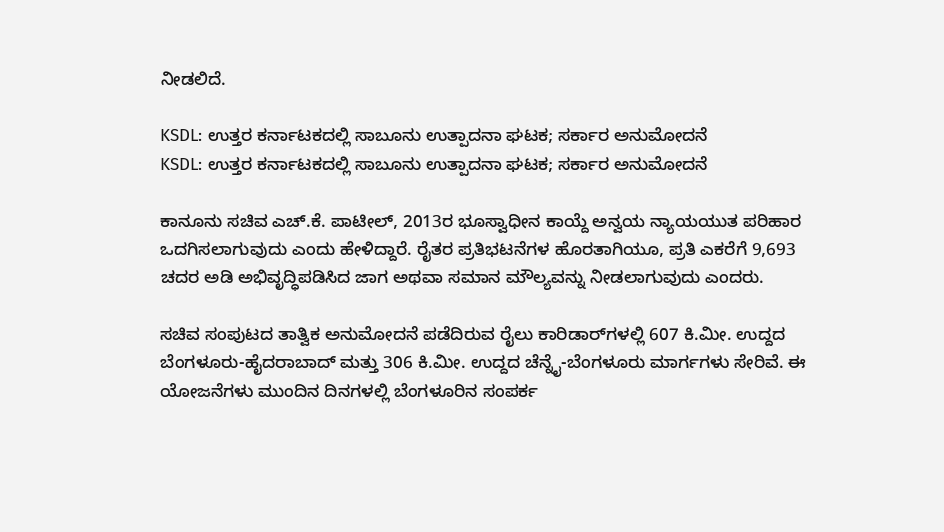ನೀಡಲಿದೆ.

KSDL: ಉತ್ತರ ಕರ್ನಾಟಕದಲ್ಲಿ ಸಾಬೂನು ಉತ್ಪಾದನಾ ಘಟಕ; ಸರ್ಕಾರ ಅನುಮೋದನೆ
KSDL: ಉತ್ತರ ಕರ್ನಾಟಕದಲ್ಲಿ ಸಾಬೂನು ಉತ್ಪಾದನಾ ಘಟಕ; ಸರ್ಕಾರ ಅನುಮೋದನೆ

ಕಾನೂನು ಸಚಿವ ಎಚ್.ಕೆ. ಪಾಟೀಲ್, 2013ರ ಭೂಸ್ವಾಧೀನ ಕಾಯ್ದೆ ಅನ್ವಯ ನ್ಯಾಯಯುತ ಪರಿಹಾರ ಒದಗಿಸಲಾಗುವುದು ಎಂದು ಹೇಳಿದ್ದಾರೆ. ರೈತರ ಪ್ರತಿಭಟನೆಗಳ ಹೊರತಾಗಿಯೂ, ಪ್ರತಿ ಎಕರೆಗೆ 9,693 ಚದರ ಅಡಿ ಅಭಿವೃದ್ಧಿಪಡಿಸಿದ ಜಾಗ ಅಥವಾ ಸಮಾನ ಮೌಲ್ಯವನ್ನು ನೀಡಲಾಗುವುದು ಎಂದರು.

ಸಚಿವ ಸಂಪುಟದ ತಾತ್ವಿಕ ಅನುಮೋದನೆ ಪಡೆದಿರುವ ರೈಲು ಕಾರಿಡಾರ್‌ಗಳಲ್ಲಿ 607 ಕಿ.ಮೀ. ಉದ್ದದ ಬೆಂಗಳೂರು-ಹೈದರಾಬಾದ್ ಮತ್ತು 306 ಕಿ.ಮೀ. ಉದ್ದದ ಚೆನ್ನೈ-ಬೆಂಗಳೂರು ಮಾರ್ಗಗಳು ಸೇರಿವೆ. ಈ ಯೋಜನೆಗಳು ಮುಂದಿನ ದಿನಗಳಲ್ಲಿ ಬೆಂಗಳೂರಿನ ಸಂಪರ್ಕ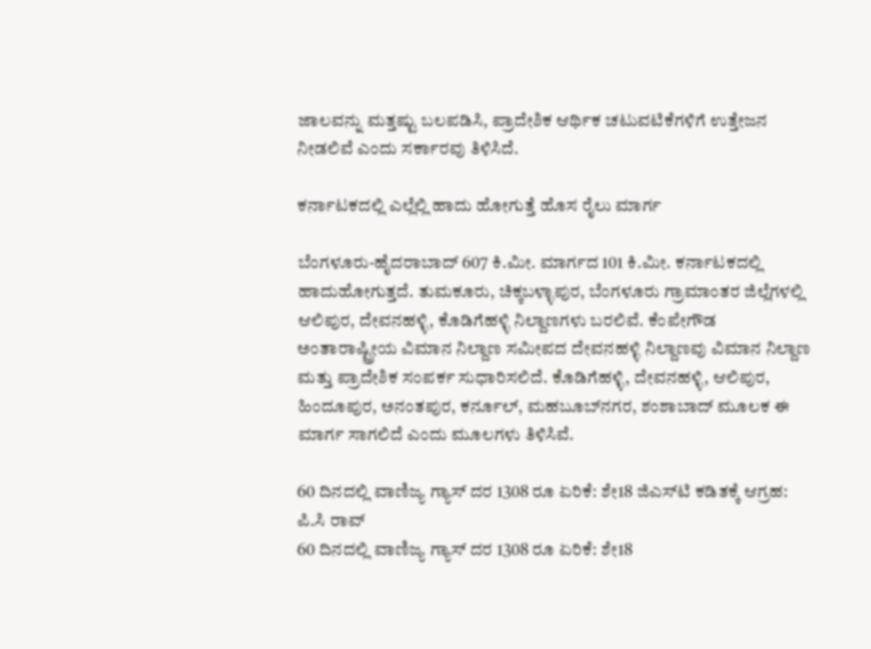ಜಾಲವನ್ನು ಮತ್ತಷ್ಟು ಬಲಪಡಿಸಿ, ಪ್ರಾದೇಶಿಕ ಆರ್ಥಿಕ ಚಟುವಟಿಕೆಗಳಿಗೆ ಉತ್ತೇಜನ ನೀಡಲಿವೆ ಎಂದು ಸರ್ಕಾರವು ತಿಳಿಸಿದೆ.

ಕರ್ನಾಟಕದಲ್ಲಿ ಎಲ್ಲೆಲ್ಲಿ ಹಾದು ಹೋಗುತ್ತೆ ಹೊಸ ರೈಲು ಮಾರ್ಗ

ಬೆಂಗಳೂರು-ಹೈದರಾಬಾದ್ 607 ಕಿ.ಮೀ. ಮಾರ್ಗದ 101 ಕಿ.ಮೀ. ಕರ್ನಾಟಕದಲ್ಲಿ ಹಾದುಹೋಗುತ್ತದೆ. ತುಮಕೂರು, ಚಿಕ್ಕಬಳ್ಳಾಪುರ, ಬೆಂಗಳೂರು ಗ್ರಾಮಾಂತರ ಜಿಲ್ಲೆಗಳಲ್ಲಿ ಆಲಿಪುರ, ದೇವನಹಳ್ಳಿ, ಕೊಡಿಗೆಹಳ್ಳಿ ನಿಲ್ದಾಣಗಳು ಬರಲಿವೆ. ಕೆಂಪೇಗೌಡ ಅಂತಾರಾಷ್ಟ್ರೀಯ ವಿಮಾನ ನಿಲ್ದಾಣ ಸಮೀಪದ ದೇವನಹಳ್ಳಿ ನಿಲ್ದಾಣವು ವಿಮಾನ ನಿಲ್ದಾಣ ಮತ್ತು ಪ್ರಾದೇಶಿಕ ಸಂಪರ್ಕ ಸುಧಾರಿಸಲಿದೆ. ಕೊಡಿಗೆಹಳ್ಳಿ, ದೇವನಹಳ್ಳಿ, ಆಲಿಪುರ, ಹಿಂದೂಪುರ, ಅನಂತಪುರ, ಕರ್ನೂಲ್, ಮಹಬೂಬ್‌ನಗರ, ಶಂಶಾಬಾದ್ ಮೂಲಕ ಈ ಮಾರ್ಗ ಸಾಗಲಿದೆ ಎಂದು ಮೂಲಗಳು ತಿಳಿಸಿವೆ.

60 ದಿನದಲ್ಲಿ ವಾಣಿಜ್ಯ ಗ್ಯಾಸ್ ದರ 1308 ರೂ ಏರಿಕೆ: ಶೇ18 ಜಿಎಸ್‌ಟಿ ಕಡಿತಕ್ಕೆ ಆಗ್ರಹ: ಪಿ.ಸಿ ರಾವ್
60 ದಿನದಲ್ಲಿ ವಾಣಿಜ್ಯ ಗ್ಯಾಸ್ ದರ 1308 ರೂ ಏರಿಕೆ: ಶೇ18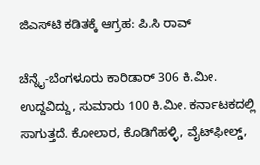ಜಿಎಸ್‌ಟಿ ಕಡಿತಕ್ಕೆ ಆಗ್ರಹ: ಪಿ.ಸಿ ರಾವ್

ಚೆನ್ನೈ-ಬೆಂಗಳೂರು ಕಾರಿಡಾರ್ 306 ಕಿ.ಮೀ. ಉದ್ದವಿದ್ದು, ಸುಮಾರು 100 ಕಿ.ಮೀ. ಕರ್ನಾಟಕದಲ್ಲಿ ಸಾಗುತ್ತದೆ. ಕೋಲಾರ, ಕೊಡಿಗೆಹಳ್ಳಿ, ವೈಟ್‌ಫೀಲ್ಡ್,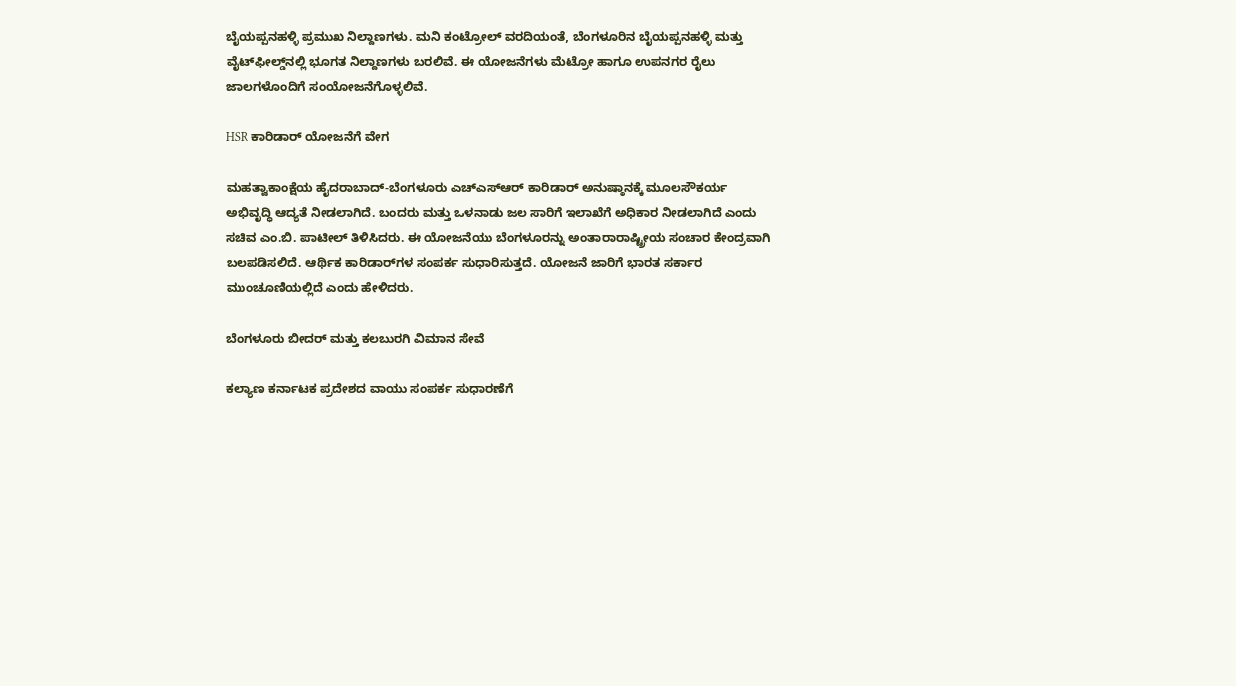ಬೈಯಪ್ಪನಹಳ್ಳಿ ಪ್ರಮುಖ ನಿಲ್ದಾಣಗಳು. ಮನಿ ಕಂಟ್ರೋಲ್ ವರದಿಯಂತೆ, ಬೆಂಗಳೂರಿನ ಬೈಯಪ್ಪನಹಳ್ಳಿ ಮತ್ತು ವೈಟ್‌ಫೀಲ್ಡ್‌ನಲ್ಲಿ ಭೂಗತ ನಿಲ್ದಾಣಗಳು ಬರಲಿವೆ. ಈ ಯೋಜನೆಗಳು ಮೆಟ್ರೋ ಹಾಗೂ ಉಪನಗರ ರೈಲು ಜಾಲಗಳೊಂದಿಗೆ ಸಂಯೋಜನೆಗೊಳ್ಳಲಿವೆ.

HSR ಕಾರಿಡಾರ್ ಯೋಜನೆಗೆ ವೇಗ

ಮಹತ್ವಾಕಾಂಕ್ಷೆಯ ಹೈದರಾಬಾದ್-ಬೆಂಗಳೂರು ಎಚ್‌ಎಸ್‌ಆರ್‍‌ ಕಾರಿಡಾರ್ ಅನುಷ್ಠಾನಕ್ಕೆ ಮೂಲಸೌಕರ್ಯ ಅಭಿವೃದ್ಧಿ ಆದ್ಯತೆ ನೀಡಲಾಗಿದೆ. ಬಂದರು ಮತ್ತು ಒಳನಾಡು ಜಲ ಸಾರಿಗೆ ಇಲಾಖೆಗೆ ಅಧಿಕಾರ ನೀಡಲಾಗಿದೆ ಎಂದು ಸಚಿವ ಎಂ.ಬಿ. ಪಾಟೀಲ್ ತಿಳಿಸಿದರು. ಈ ಯೋಜನೆಯು ಬೆಂಗಳೂರನ್ನು ಅಂತಾರಾರಾಷ್ಟ್ರೀಯ ಸಂಚಾರ ಕೇಂದ್ರವಾಗಿ ಬಲಪಡಿಸಲಿದೆ. ಆರ್ಥಿಕ ಕಾರಿಡಾರ್‌ಗಳ ಸಂಪರ್ಕ ಸುಧಾರಿಸುತ್ತದೆ. ಯೋಜನೆ ಜಾರಿಗೆ ಭಾರತ ಸರ್ಕಾರ ಮುಂಚೂಣಿಯಲ್ಲಿದೆ ಎಂದು ಹೇಳಿದರು.

ಬೆಂಗಳೂರು ಬೀದರ್ ಮತ್ತು ಕಲಬುರಗಿ ವಿಮಾನ ಸೇವೆ

ಕಲ್ಯಾಣ ಕರ್ನಾಟಕ ಪ್ರದೇಶದ ವಾಯು ಸಂಪರ್ಕ ಸುಧಾರಣೆಗೆ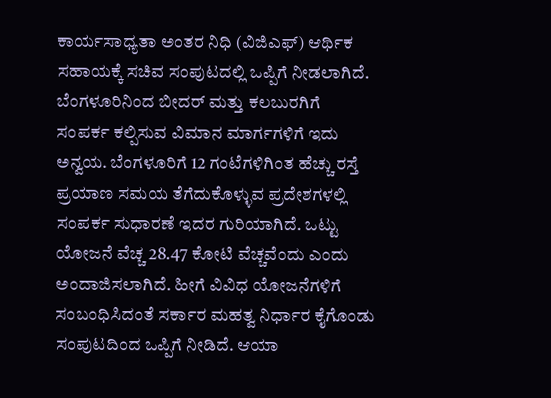ಕಾರ್ಯಸಾಧ್ಯತಾ ಅಂತರ ನಿಧಿ (ವಿಜಿಎಫ್) ಆರ್ಥಿಕ ಸಹಾಯಕ್ಕೆ ಸಚಿವ ಸಂಪುಟದಲ್ಲಿ ಒಪ್ಪಿಗೆ ನೀಡಲಾಗಿದೆ. ಬೆಂಗಳೂರಿನಿಂದ ಬೀದರ್ ಮತ್ತು ಕಲಬುರಗಿಗೆ ಸಂಪರ್ಕ ಕಲ್ಪಿಸುವ ವಿಮಾನ ಮಾರ್ಗಗಳಿಗೆ ಇದು ಅನ್ವಯ. ಬೆಂಗಳೂರಿಗೆ 12 ಗಂಟೆಗಳಿಗಿಂತ ಹೆಚ್ಚು ರಸ್ತೆ ಪ್ರಯಾಣ ಸಮಯ ತೆಗೆದುಕೊಳ್ಳುವ ಪ್ರದೇಶಗಳಲ್ಲಿ ಸಂಪರ್ಕ ಸುಧಾರಣೆ ಇದರ ಗುರಿಯಾಗಿದೆ. ಒಟ್ಟು ಯೋಜನೆ ವೆಚ್ಚ 28.47 ಕೋಟಿ ವೆಚ್ಚವೆಂದು ಎಂದು ಅಂದಾಜಿಸಲಾಗಿದೆ. ಹೀಗೆ ವಿವಿಧ ಯೋಜನೆಗಳಿಗೆ ಸಂಬಂಧಿಸಿದಂತೆ ಸರ್ಕಾರ ಮಹತ್ವ ನಿರ್ಧಾರ ಕೈಗೊಂಡು ಸಂಪುಟದಿಂದ ಒಪ್ಪಿಗೆ ನೀಡಿದೆ. ಆಯಾ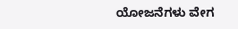ಯೋಜನೆಗಳು ವೇಗ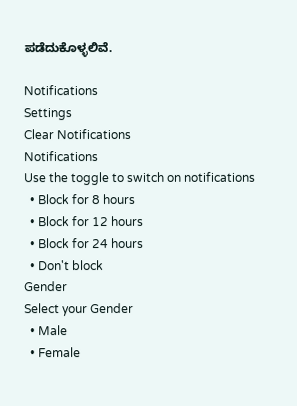ಪಡೆದುಕೊಳ್ಳಲಿವೆ.

Notifications
Settings
Clear Notifications
Notifications
Use the toggle to switch on notifications
  • Block for 8 hours
  • Block for 12 hours
  • Block for 24 hours
  • Don't block
Gender
Select your Gender
  • Male
  • Female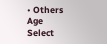• Others
Age
Select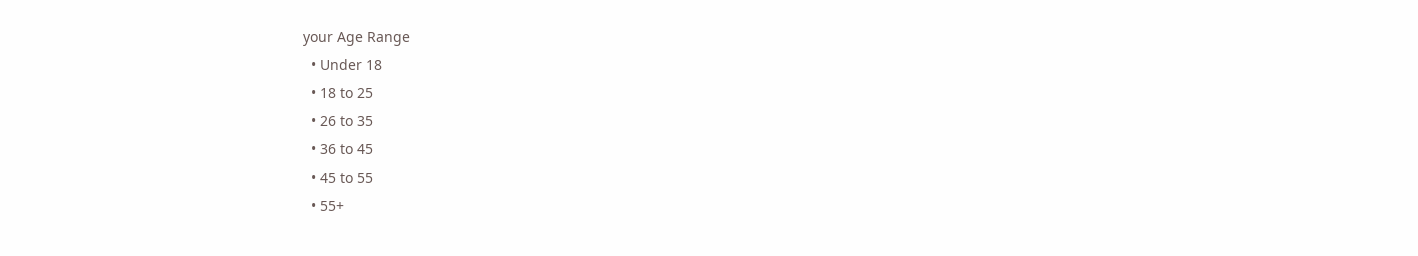your Age Range
  • Under 18
  • 18 to 25
  • 26 to 35
  • 36 to 45
  • 45 to 55
  • 55+